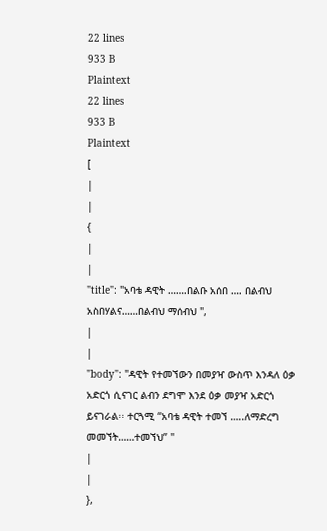22 lines
933 B
Plaintext
22 lines
933 B
Plaintext
[
|
|
{
|
|
"title": "አባቴ ዳዊት …….በልቡ አሰበ …. በልብህ አስበሃልና……በልብህ ማሰብህ ",
|
|
"body": "ዳዊት የተመኘውን በመያዣ ውስጥ እንዳለ ዕቃ አድርጎ ሲናገር ልብን ደግሞ እንደ ዕቃ መያዣ አድርጎ ይናገራል፡፡ ተርጓሚ “አባቴ ዳዊት ተመኘ …..ለማድረግ መመኘት……ተመኘህ” "
|
|
},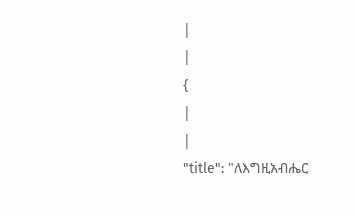|
|
{
|
|
"title": "ለእግዚአብሔር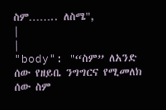ስም…….. ለስሜ",
|
|
"body": "“ስም” ለአንድ ሰው የዘይቤ ንግግርና የሚመለክ ሰው ስም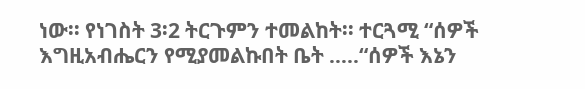ነው፡፡ የነገስት 3፡2 ትርጉምን ተመልከት፡፡ ተርጓሚ “ሰዎች እግዚአብሔርን የሚያመልኩበት ቤት …..“ሰዎች እኔን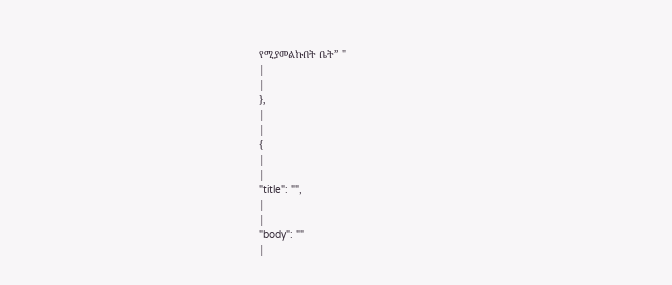የሚያመልኩበት ቤት” "
|
|
},
|
|
{
|
|
"title": "",
|
|
"body": ""
|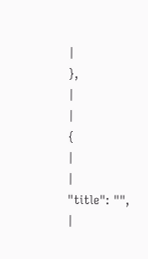|
},
|
|
{
|
|
"title": "",
|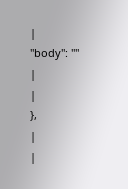|
"body": ""
|
|
},
|
|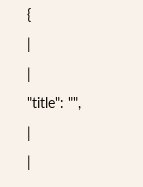{
|
|
"title": "",
|
|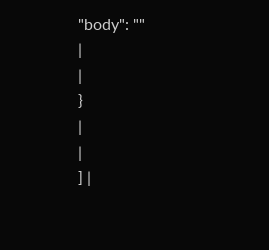"body": ""
|
|
}
|
|
] |